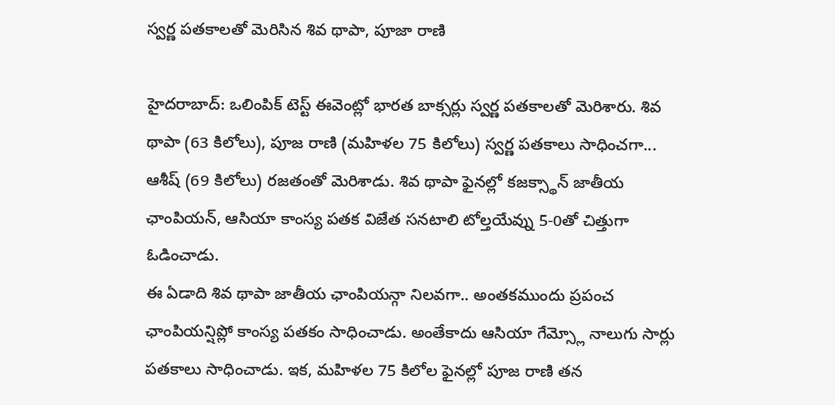స్వర్ణ పతకాలతో మెరిసిన శివ థాపా, పూజా రాణి

హైదరాబాద్: ఒలింపిక్ టెస్ట్ ఈవెంట్లో భారత బాక్సర్లు స్వర్ణ పతకాలతో మెరిశారు. శివ థాపా (63 కిలోలు), పూజ రాణి (మహిళల 75 కిలోలు) స్వర్ణ పతకాలు సాధించగా... ఆశీష్ (69 కిలోలు) రజతంతో మెరిశాడు. శివ థాపా ఫైనల్లో కజక్స్థాన్ జాతీయ ఛాంపియన్, ఆసియా కాంస్య పతక విజేత సనటాలి టోల్తయేవ్ను 5-0తో చిత్తుగా ఓడించాడు.
ఈ ఏడాది శివ థాపా జాతీయ ఛాంపియన్గా నిలవగా.. అంతకముందు ప్రపంచ ఛాంపియన్షిప్లో కాంస్య పతకం సాధించాడు. అంతేకాదు ఆసియా గేమ్స్లో నాలుగు సార్లు పతకాలు సాధించాడు. ఇక, మహిళల 75 కిలోల ఫైనల్లో పూజ రాణి తన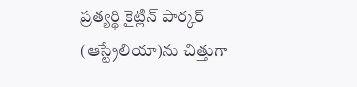ప్రత్యర్థి కైట్లిన్ పార్కర్ (ఆస్ట్రేలియా)ను చిత్తుగా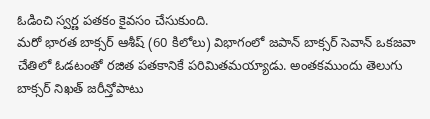ఓడించి స్వర్ణ పతకం కైవసం చేసుకుంది.
మరో భారత బాక్సర్ ఆశీష్ (60 కిలోలు) విభాగంలో జపాన్ బాక్సర్ సెవాన్ ఒకజవా చేతిలో ఓడటంతో రజిత పతకానికే పరిమితమయ్యాడు. అంతకముందు తెలుగు బాక్సర్ నిఖత్ జరీన్తోపాటు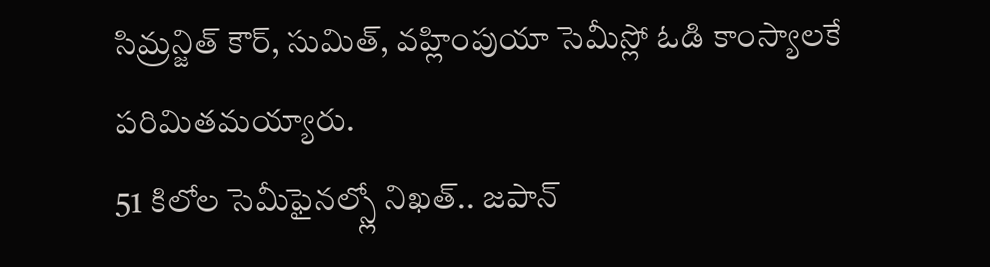సిమ్రన్జిత్ కౌర్, సుమిత్, వహ్లింపుయా సెమీస్లో ఓడి కాంస్యాలకే పరిమితమయ్యారు.
51 కిలోల సెమీఫైనల్స్లో నిఖత్.. జపాన్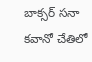బాక్సర్ సనా కవానో చేతిలో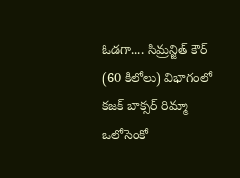ఓడగా.... సిమ్రన్జిత్ కౌర్ (60 కిలోలు) విభాగంలో కజక్ బాక్సర్ రిమ్మా ఒలోసెంకో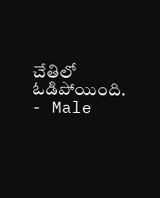చేతిలో ఓడిపోయింది.
- Male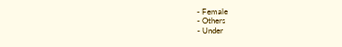- Female
- Others
- Under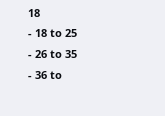18
- 18 to 25
- 26 to 35
- 36 to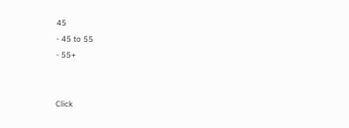45
- 45 to 55
- 55+


Click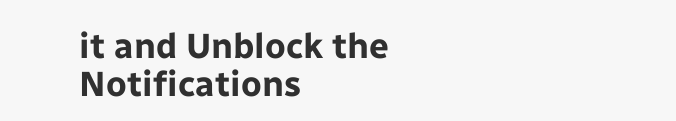it and Unblock the Notifications